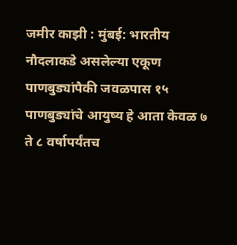जमीर काझी : मुंबई: भारतीय नौदलाकडे असलेल्या एकूण पाणबुड्यांपैकी जवळपास १५ पाणबुड्यांचे आयुष्य हे आता केवळ ७ ते ८ वर्षापर्यंतच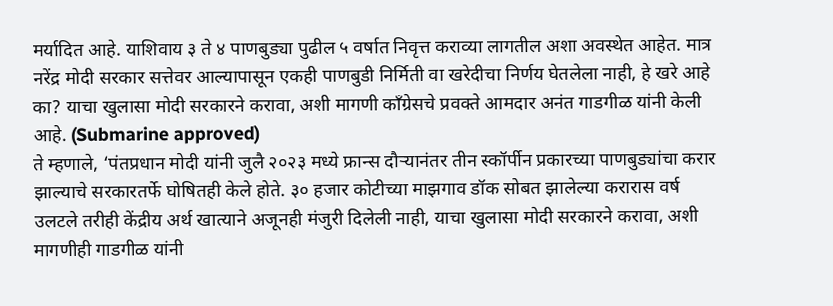मर्यादित आहे. याशिवाय ३ ते ४ पाणबुड्या पुढील ५ वर्षात निवृत्त कराव्या लागतील अशा अवस्थेत आहेत. मात्र नरेंद्र मोदी सरकार सत्तेवर आल्यापासून एकही पाणबुडी निर्मिती वा खरेदीचा निर्णय घेतलेला नाही, हे खरे आहे का? याचा खुलासा मोदी सरकारने करावा, अशी मागणी काँग्रेसचे प्रवक्ते आमदार अनंत गाडगीळ यांनी केली आहे. (Submarine approved)
ते म्हणाले, ‘पंतप्रधान मोदी यांनी जुलै २०२३ मध्ये फ्रान्स दौऱ्यानंतर तीन स्कॉर्पीन प्रकारच्या पाणबुड्यांचा करार झाल्याचे सरकारतर्फे घोषितही केले होते. ३० हजार कोटीच्या माझगाव डॉक सोबत झालेल्या करारास वर्ष उलटले तरीही केंद्रीय अर्थ खात्याने अजूनही मंजुरी दिलेली नाही, याचा खुलासा मोदी सरकारने करावा, अशी मागणीही गाडगीळ यांनी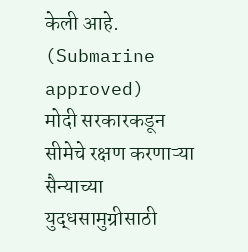केली आहे. (Submarine approved)
मोदी सरकारकडून सीमेचे रक्षण करणाऱ्या सैन्याच्या युद्धसामुग्रीसाठी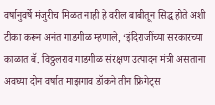वर्षानुवर्षे मंजुरीच मिळत नाही हे वरील बाबीतून सिद्ध होते अशी टीका करून अनंत गाडगीळ म्हणाले, ‘इंदिराजींच्या सरकारच्या काळात बॅ. विठ्ठलराव गाडगीळ संरक्षण उत्पादन मंत्री असताना अवघ्या दोन वर्षात माझगाव डॉकने तीन फ्रिगेट्स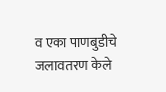व एका पाणबुडीचे जलावतरण केले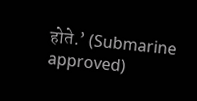होते.’ (Submarine approved)